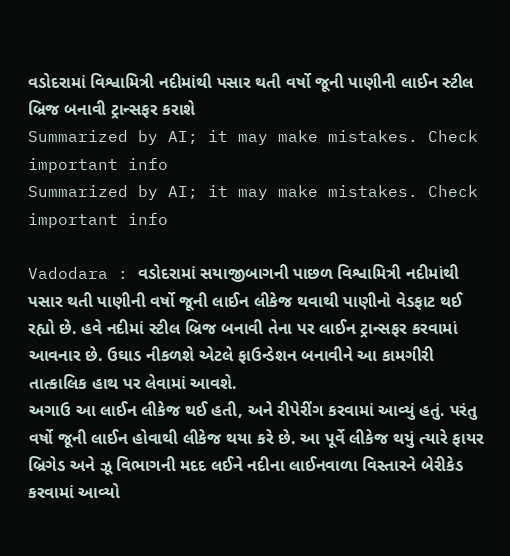વડોદરામાં વિશ્વામિત્રી નદીમાંથી પસાર થતી વર્ષો જૂની પાણીની લાઈન સ્ટીલ બ્રિજ બનાવી ટ્રાન્સફર કરાશે
Summarized by AI; it may make mistakes. Check important info
Summarized by AI; it may make mistakes. Check important info

Vadodara : વડોદરામાં સયાજીબાગની પાછળ વિશ્વામિત્રી નદીમાંથી પસાર થતી પાણીની વર્ષો જૂની લાઈન લીકેજ થવાથી પાણીનો વેડફાટ થઈ રહ્યો છે. હવે નદીમાં સ્ટીલ બ્રિજ બનાવી તેના પર લાઈન ટ્રાન્સફર કરવામાં આવનાર છે. ઉઘાડ નીકળશે એટલે ફાઉન્ડેશન બનાવીને આ કામગીરી તાત્કાલિક હાથ પર લેવામાં આવશે.
અગાઉ આ લાઈન લીકેજ થઈ હતી, અને રીપેરીંગ કરવામાં આવ્યું હતું. પરંતુ વર્ષો જૂની લાઈન હોવાથી લીકેજ થયા કરે છે. આ પૂર્વે લીકેજ થયું ત્યારે ફાયર બ્રિગેડ અને ઝૂ વિભાગની મદદ લઈને નદીના લાઈનવાળા વિસ્તારને બેરીકેડ કરવામાં આવ્યો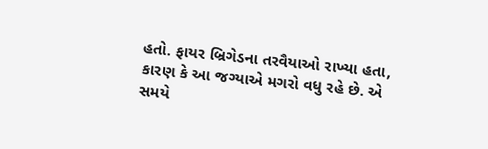હતો. ફાયર બ્રિગેડના તરવૈયાઓ રાખ્યા હતા, કારણ કે આ જગ્યાએ મગરો વધુ રહે છે. એ સમયે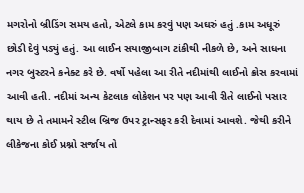મગરોનો બ્રીડિંગ સમય હતો, એટલે કામ કરવું પણ અઘરું હતું .કામ અધૂરું છોડી દેવું પડ્યું હતું. આ લાઈન સયાજીબાગ ટાંકીથી નીકળે છે, અને સાધના નગર બુસ્ટરને કનેક્ટ કરે છે. વર્ષો પહેલા આ રીતે નદીમાંથી લાઈનો ક્રોસ કરવામાં આવી હતી. નદીમાં અન્ય કેટલાક લોકેશન પર પણ આવી રીતે લાઈનો પસાર થાય છે તે તમામને સ્ટીલ બ્રિજ ઉપર ટ્રાન્સફર કરી દેવામાં આવશે. જેથી કરીને લીકેજના કોઈ પ્રશ્નો સર્જાય તો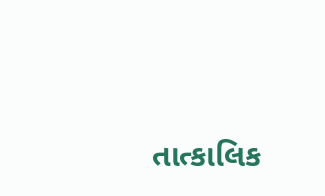તાત્કાલિક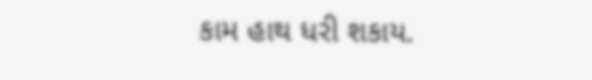કામ હાથ ધરી શકાય.